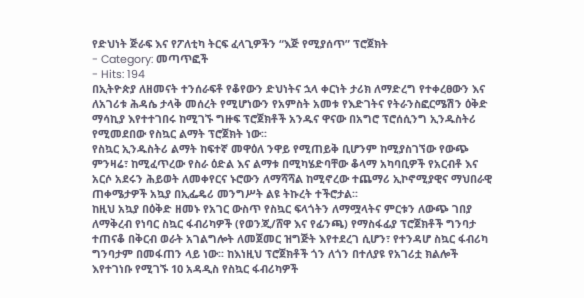የድህነት ጅራፍ እና የፖለቲካ ትርፍ ፈላጊዎችን “እጅ የሚያሰጥ” ፕሮጀክት
- Category: መጣጥፎች
- Hits: 194
በኢትዮጵያ ለዘመናት ተንሰራፍቶ የቆየውን ድህነትና ኋላ ቀርነት ታሪክ ለማድረግ የተቀረፀውን እና ለአገሪቱ ሕዳሴ ታላቅ መሰረት የሚሆነውን የአምስት አመቱ የእድገትና የትራንስፎርሜሽን ዕቅድ ማሳኪያ እየተተገበሩ ከሚገኙ ግዙፍ ፕሮጀክቶች አንዱና ዋናው በአግሮ ፕሮሰሲንግ ኢንዱስትሪ የሚመደበው የስኳር ልማት ፕሮጀክት ነው፡፡
የስኳር ኢንዱስትሪ ልማት ከፍተኛ መዋዕለ ንዋይ የሚጠይቅ ቢሆንም ከሚያስገኘው የውጭ ምንዛሬ፣ ከሚፈጥረው የስራ ዕድል እና ልማቱ በሚካሄድባቸው ቆላማ አካባቢዎች የአርብቶ እና አርሶ አደሩን ሕይወት ለመቀየርና ኑሮውን ለማሻሻል ከሚኖረው ተጨማሪ ኢኮኖሚያዊና ማህበራዊ ጠቀሜታዎች አኳያ በኢፌዴሪ መንግሥት ልዩ ትኩረት ተችሮታል፡፡
ከዚህ አኳያ በዕቅድ ዘመኑ የአገር ውስጥ የስኳር ፍላጎትን ለማሟላትና ምርቱን ለውጭ ገበያ ለማቅረብ የነባር ስኳር ፋብሪካዎች (የወንጂ/ሸዋ እና የፊንጫ) የማስፋፊያ ፕሮጀክቶች ግንባታ ተጠናቆ በቅርብ ወራት አገልግሎት ለመጀመር ዝግጅት እየተደረገ ሲሆን፣ የተንዳሆ ስኳር ፋብሪካ ግንባታም በመፋጠን ላይ ነው፡፡ ከእነዚህ ፕሮጀክቶች ጎን ለጎን በተለያዩ የአገሪቷ ክልሎች እየተገነቡ የሚገኙ 10 አዳዲስ የስኳር ፋብሪካዎች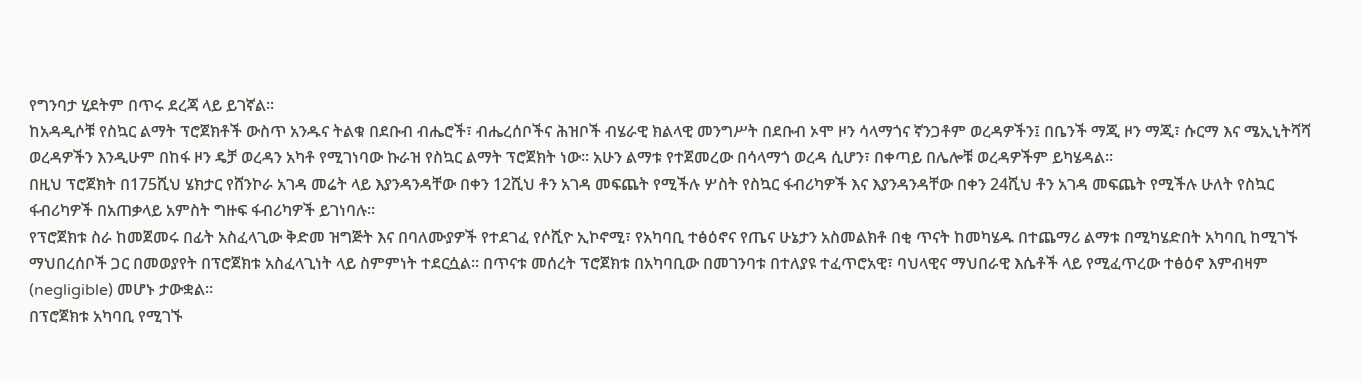የግንባታ ሂደትም በጥሩ ደረጃ ላይ ይገኛል፡፡
ከአዳዲሶቹ የስኳር ልማት ፕሮጀክቶች ውስጥ አንዱና ትልቁ በደቡብ ብሔሮች፣ ብሔረሰቦችና ሕዝቦች ብሄራዊ ክልላዊ መንግሥት በደቡብ ኦሞ ዞን ሳላማጎና ኛንጋቶም ወረዳዎችን፤ በቤንች ማጂ ዞን ማጂ፣ ሱርማ እና ሜኢኒትሻሻ ወረዳዎችን እንዲሁም በከፋ ዞን ዴቻ ወረዳን አካቶ የሚገነባው ኩራዝ የስኳር ልማት ፕሮጀክት ነው፡፡ አሁን ልማቱ የተጀመረው በሳላማጎ ወረዳ ሲሆን፣ በቀጣይ በሌሎቹ ወረዳዎችም ይካሄዳል፡፡
በዚህ ፕሮጀክት በ175ሺህ ሄክታር የሸንኮራ አገዳ መሬት ላይ እያንዳንዳቸው በቀን 12ሺህ ቶን አገዳ መፍጨት የሚችሉ ሦስት የስኳር ፋብሪካዎች እና እያንዳንዳቸው በቀን 24ሺህ ቶን አገዳ መፍጨት የሚችሉ ሁለት የስኳር ፋብሪካዎች በአጠቃላይ አምስት ግዙፍ ፋብሪካዎች ይገነባሉ፡፡
የፕሮጀክቱ ስራ ከመጀመሩ በፊት አስፈላጊው ቅድመ ዝግጅት እና በባለሙያዎች የተደገፈ የሶሺዮ ኢኮኖሚ፣ የአካባቢ ተፅዕኖና የጤና ሁኔታን አስመልክቶ በቂ ጥናት ከመካሄዱ በተጨማሪ ልማቱ በሚካሄድበት አካባቢ ከሚገኙ ማህበረሰቦች ጋር በመወያየት በፕሮጀክቱ አስፈላጊነት ላይ ስምምነት ተደርሷል፡፡ በጥናቱ መሰረት ፕሮጀክቱ በአካባቢው በመገንባቱ በተለያዩ ተፈጥሮአዊ፣ ባህላዊና ማህበራዊ እሴቶች ላይ የሚፈጥረው ተፅዕኖ እምብዛም (negligible) መሆኑ ታውቋል፡፡
በፕሮጀክቱ አካባቢ የሚገኙ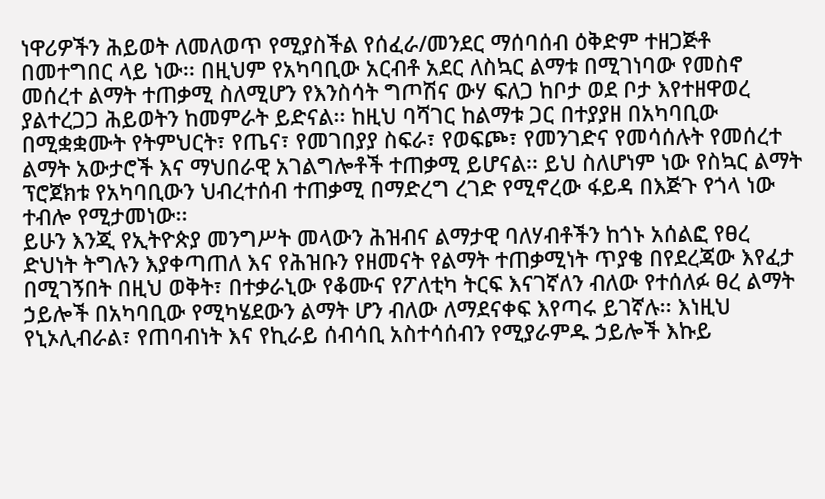ነዋሪዎችን ሕይወት ለመለወጥ የሚያስችል የሰፈራ/መንደር ማሰባሰብ ዕቅድም ተዘጋጅቶ በመተግበር ላይ ነው፡፡ በዚህም የአካባቢው አርብቶ አደር ለስኳር ልማቱ በሚገነባው የመስኖ መሰረተ ልማት ተጠቃሚ ስለሚሆን የእንስሳት ግጦሽና ውሃ ፍለጋ ከቦታ ወደ ቦታ እየተዘዋወረ ያልተረጋጋ ሕይወትን ከመምራት ይድናል፡፡ ከዚህ ባሻገር ከልማቱ ጋር በተያያዘ በአካባቢው በሚቋቋሙት የትምህርት፣ የጤና፣ የመገበያያ ስፍራ፣ የወፍጮ፣ የመንገድና የመሳሰሉት የመሰረተ ልማት አውታሮች እና ማህበራዊ አገልግሎቶች ተጠቃሚ ይሆናል፡፡ ይህ ስለሆነም ነው የስኳር ልማት ፕሮጀክቱ የአካባቢውን ህብረተሰብ ተጠቃሚ በማድረግ ረገድ የሚኖረው ፋይዳ በእጅጉ የጎላ ነው ተብሎ የሚታመነው፡፡
ይሁን እንጂ የኢትዮጵያ መንግሥት መላውን ሕዝብና ልማታዊ ባለሃብቶችን ከጎኑ አሰልፎ የፀረ ድህነት ትግሉን እያቀጣጠለ እና የሕዝቡን የዘመናት የልማት ተጠቃሚነት ጥያቄ በየደረጃው እየፈታ በሚገኝበት በዚህ ወቅት፣ በተቃራኒው የቆሙና የፖለቲካ ትርፍ እናገኛለን ብለው የተሰለፉ ፀረ ልማት ኃይሎች በአካባቢው የሚካሄደውን ልማት ሆን ብለው ለማደናቀፍ እየጣሩ ይገኛሉ፡፡ እነዚህ የኒኦሊብራል፣ የጠባብነት እና የኪራይ ሰብሳቢ አስተሳሰብን የሚያራምዱ ኃይሎች እኩይ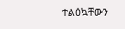ተልዕኳቸውን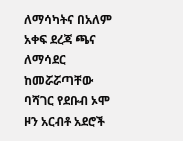ለማሳካትና በአለም አቀፍ ደረጃ ጫና ለማሳደር ከመሯሯጣቸው ባሻገር የደቡብ ኦሞ ዞን አርብቶ አደሮች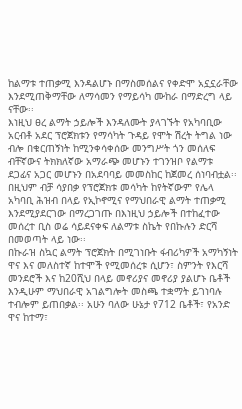ከልማቱ ተጠቃሚ እንዳልሆኑ በማስመሰልና የቀድሞ አኗኗራቸው እንደሚጠቅማቸው ለማሳመን የማይሳካ ሙከራ በማድረግ ላይ ናቸው፡፡
እነዚህ ፀረ ልማት ኃይሎች እንዳለሙት ያላገኙት የአካባቢው አርብቶ አደር ፕሮጀክቱን የማሳካት ጉዳይ የሞት ሽረት ትግል ነው ብሎ በቁርጠኝነት ከሚንቀሳቀሰው መንግሥት ጎን መሰለፍ ብቸኛውና ትክክለኛው አማራጭ መሆኑን ተገንዝቦ የልማቱ ደጋፊና አጋር መሆኑን በአደባባይ መመስከር ከጀመረ ሰነባብቷል፡፡ በዚህም ብቻ ሳያበቃ የፕሮጀክቱ መሳካት ከየትኛውም የሌላ አካባቢ ሕዝብ በላይ የኢኮኖሚና የማህበራዊ ልማት ተጠቃሚ እንደሚያደርገው በማረጋገጡ በእነዚህ ኃይሎች በተከፈተው መሰረተ ቢስ ወሬ ሳይደናቀፍ ለልማቱ ስኬት የበኩሉን ድርሻ በመወጣት ላይ ነው፡፡
በኩራዝ ስኳር ልማት ፕሮጀክት በሚገነቡት ፋብሪካዎች አማካኝነት ዋና እና መለስተኛ ከተሞች የሚመሰረቱ ሲሆን፣ ስምንት የእርሻ መንደሮች እና ከ20ሺህ በላይ መኖሪያና መኖሪያ ያልሆኑ ቤቶች እንዲሁም ማህበራዊ አገልግሎት መስጫ ተቋማት ይገነባሉ ተብሎም ይጠበቃል፡፡ አሁን ባለው ሁኔታ የ712 ቤቶች፣ የአንድ ዋና ከተማ፣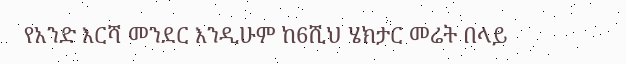የአንድ እርሻ መንደር እንዲሁም ከ6ሺህ ሄክታር መሬት በላይ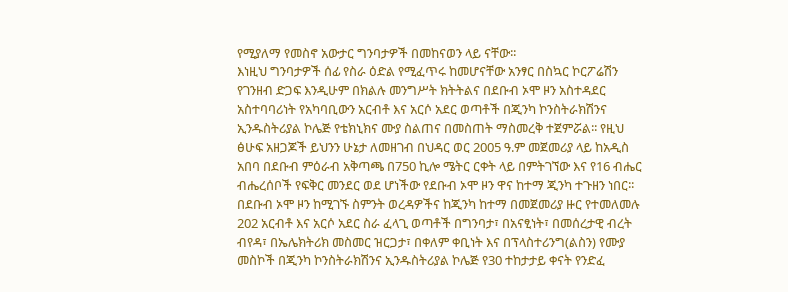የሚያለማ የመስኖ አውታር ግንባታዎች በመከናወን ላይ ናቸው፡፡
እነዚህ ግንባታዎች ሰፊ የስራ ዕድል የሚፈጥሩ ከመሆናቸው አንፃር በስኳር ኮርፖሬሽን የገንዘብ ድጋፍ እንዲሁም በክልሉ መንግሥት ክትትልና በደቡብ ኦሞ ዞን አስተዳደር አስተባባሪነት የአካባቢውን አርብቶ እና አርሶ አደር ወጣቶች በጂንካ ኮንስትራክሽንና ኢንዱስትሪያል ኮሌጅ የቴክኒክና ሙያ ስልጠና በመስጠት ማስመረቅ ተጀምሯል፡፡ የዚህ ፅሁፍ አዘጋጆች ይህንን ሁኔታ ለመዘገብ በህዳር ወር 2005 ዓ.ም መጀመሪያ ላይ ከአዲስ አበባ በደቡብ ምዕራብ አቅጣጫ በ750 ኪሎ ሜትር ርቀት ላይ በምትገኘው እና የ16 ብሔር ብሔረሰቦች የፍቅር መንደር ወደ ሆነችው የደቡብ ኦሞ ዞን ዋና ከተማ ጂንካ ተጉዘን ነበር፡፡
በደቡብ ኦሞ ዞን ከሚገኙ ስምንት ወረዳዎችና ከጂንካ ከተማ በመጀመሪያ ዙር የተመለመሉ 202 አርብቶ እና አርሶ አደር ስራ ፈላጊ ወጣቶች በግንባታ፣ በአናፂነት፣ በመሰረታዊ ብረት ብየዳ፣ በኤሌክትሪክ መስመር ዝርጋታ፣ በቀለም ቀቢነት እና በፕላስተሪንግ(ልስን) የሙያ መስኮች በጂንካ ኮንስትራክሽንና ኢንዱስትሪያል ኮሌጅ የ30 ተከታታይ ቀናት የንድፈ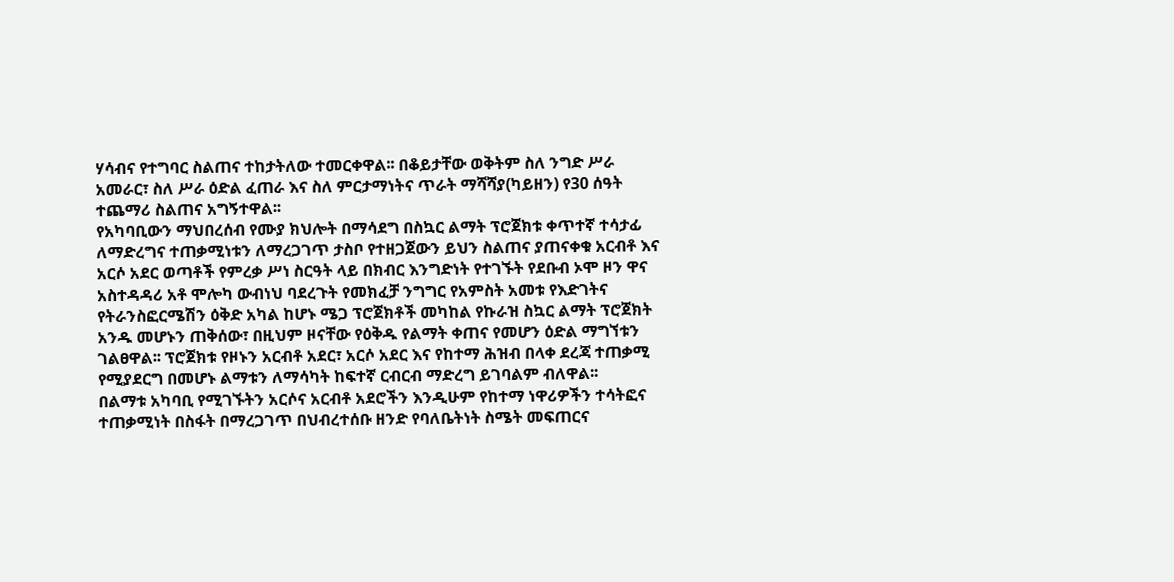ሃሳብና የተግባር ስልጠና ተከታትለው ተመርቀዋል፡፡ በቆይታቸው ወቅትም ስለ ንግድ ሥራ አመራር፣ ስለ ሥራ ዕድል ፈጠራ እና ስለ ምርታማነትና ጥራት ማሻሻያ(ካይዘን) የ30 ሰዓት ተጨማሪ ስልጠና አግኝተዋል፡፡
የአካባቢውን ማህበረሰብ የሙያ ክህሎት በማሳደግ በስኳር ልማት ፕሮጀክቱ ቀጥተኛ ተሳታፊ ለማድረግና ተጠቃሚነቱን ለማረጋገጥ ታስቦ የተዘጋጀውን ይህን ስልጠና ያጠናቀቁ አርብቶ እና አርሶ አደር ወጣቶች የምረቃ ሥነ ስርዓት ላይ በክብር እንግድነት የተገኙት የደቡብ ኦሞ ዞን ዋና አስተዳዳሪ አቶ ሞሎካ ውብነህ ባደረጉት የመክፈቻ ንግግር የአምስት አመቱ የእድገትና የትራንስፎርሜሽን ዕቅድ አካል ከሆኑ ሜጋ ፕሮጀክቶች መካከል የኩራዝ ስኳር ልማት ፕሮጀክት አንዱ መሆኑን ጠቅሰው፣ በዚህም ዞናቸው የዕቅዱ የልማት ቀጠና የመሆን ዕድል ማግኘቱን ገልፀዋል፡፡ ፕሮጀክቱ የዞኑን አርብቶ አደር፣ አርሶ አደር እና የከተማ ሕዝብ በላቀ ደረጃ ተጠቃሚ የሚያደርግ በመሆኑ ልማቱን ለማሳካት ከፍተኛ ርብርብ ማድረግ ይገባልም ብለዋል፡፡
በልማቱ አካባቢ የሚገኙትን አርሶና አርብቶ አደሮችን እንዲሁም የከተማ ነዋሪዎችን ተሳትፎና ተጠቃሚነት በስፋት በማረጋገጥ በህብረተሰቡ ዘንድ የባለቤትነት ስሜት መፍጠርና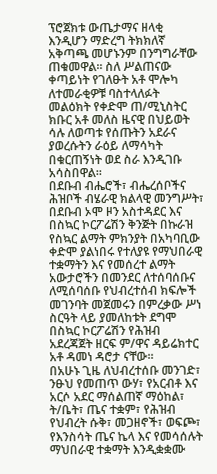ፕሮጀክቱ ውጤታማና ዘላቂ እንዲሆን ማድረግ ትክክለኛ አቅጣጫ መሆኑንም በንግግራቸው ጠቁመዋል፡፡ ስለ ሥልጠናው ቀጣይነት የገለፁት አቶ ሞሎካ ለተመራቂዎቹ ባስተላለፉት መልዕክት የቀድሞ ጠ/ሚኒስትር ክቡር አቶ መለስ ዜናዊ በህይወት ሳሉ ለወጣቱ የሰጡትን አደራና ያወረሱትን ራዕይ ለማሳካት በቁርጠኝነት ወደ ስራ እንዲገቡ አሳስበዋል፡፡
በደቡብ ብሔሮች፣ ብሔረሰቦችና ሕዝቦች ብሄራዊ ክልላዊ መንግሥት፣ በደቡብ ኦሞ ዞን አስተዳደር እና በስኳር ኮርፖሬሽን ቅንጅት በኩራዝ የስኳር ልማት ምክንያት በአካባቢው ቀድሞ ያልነበሩ የተለያዩ የማህበራዊ ተቋማትን እና የመሰረተ ልማት አውታሮችን በመንደር ለተሰባሰቡና ለሚሰባሰቡ የህብረተሰብ ክፍሎች መገንባት መጀመሩን በምረቃው ሥነ ስርዓት ላይ ያመለከቱት ደግሞ በስኳር ኮርፖሬሽን የሕዝብ አደረጃጀት ዘርፍ ም/ዋና ዳይሬክተር አቶ ዳመነ ዳሮታ ናቸው፡፡
በአሁኑ ጊዜ ለህብረተሰቡ መንገድ፣ ንፁህ የመጠጥ ውሃ፣ የአርብቶ እና አርሶ አደር ማሰልጠኛ ማዕከል፣ ት/ቤት፣ ጤና ተቋም፣ የሕዝብ የህብረት ሱቅ፣ መጋዘኖች፣ ወፍጮ፣ የእንስሳት ጤና ኬላ እና የመሳሰሉት ማህበራዊ ተቋማት እንዲቋቋሙ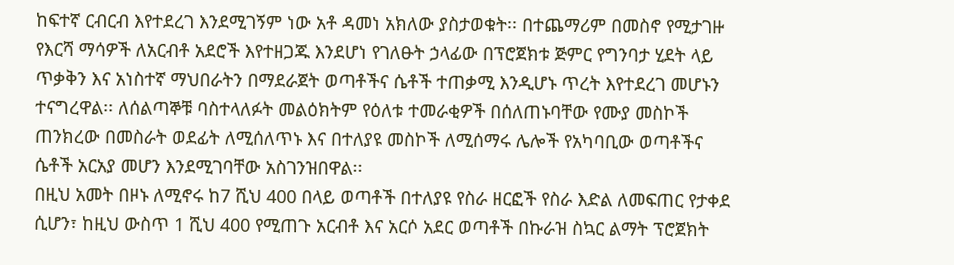ከፍተኛ ርብርብ እየተደረገ እንደሚገኝም ነው አቶ ዳመነ አክለው ያስታወቁት፡፡ በተጨማሪም በመስኖ የሚታገዙ የእርሻ ማሳዎች ለአርብቶ አደሮች እየተዘጋጁ እንደሆነ የገለፁት ኃላፊው በፕሮጀክቱ ጅምር የግንባታ ሂደት ላይ ጥቃቅን እና አነስተኛ ማህበራትን በማደራጀት ወጣቶችና ሴቶች ተጠቃሚ እንዲሆኑ ጥረት እየተደረገ መሆኑን ተናግረዋል፡፡ ለሰልጣኞቹ ባስተላለፉት መልዕክትም የዕለቱ ተመራቂዎች በሰለጠኑባቸው የሙያ መስኮች ጠንክረው በመስራት ወደፊት ለሚሰለጥኑ እና በተለያዩ መስኮች ለሚሰማሩ ሌሎች የአካባቢው ወጣቶችና ሴቶች አርአያ መሆን እንደሚገባቸው አስገንዝበዋል፡፡
በዚህ አመት በዞኑ ለሚኖሩ ከ7 ሺህ 400 በላይ ወጣቶች በተለያዩ የስራ ዘርፎች የስራ እድል ለመፍጠር የታቀደ ሲሆን፣ ከዚህ ውስጥ 1 ሺህ 400 የሚጠጉ አርብቶ እና አርሶ አደር ወጣቶች በኩራዝ ስኳር ልማት ፕሮጀክት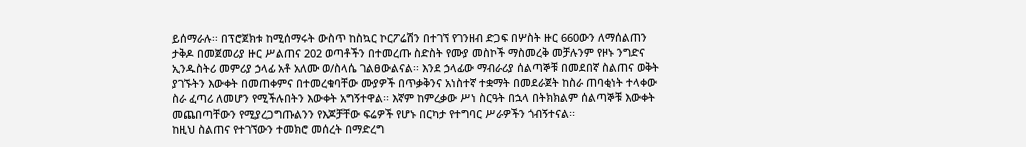ይሰማራሉ፡፡ በፕሮጀክቱ ከሚሰማሩት ውስጥ ከስኳር ኮርፖሬሽን በተገኘ የገንዘብ ድጋፍ በሦስት ዙር 660ውን ለማሰልጠን ታቅዶ በመጀመሪያ ዙር ሥልጠና 202 ወጣቶችን በተመረጡ ስድስት የሙያ መስኮች ማስመረቅ መቻሉንም የዞኑ ንግድና ኢንዱስትሪ መምሪያ ኃላፊ አቶ አለሙ ወ/ስላሴ ገልፀውልናል፡፡ እንደ ኃላፊው ማብራሪያ ሰልጣኞቹ በመደበኛ ስልጠና ወቅት ያገኙትን እውቀት በመጠቀምና በተመረቁባቸው ሙያዎች በጥቃቅንና አነስተኛ ተቋማት በመደራጀት ከስራ ጠባቂነት ተላቀው ስራ ፈጣሪ ለመሆን የሚችሉበትን እውቀት አግኝተዋል፡፡ እኛም ከምረቃው ሥነ ስርዓት በኋላ በትክክልም ሰልጣኞቹ እውቀት መጨበጣቸውን የሚያረጋግጡልንን የእጆቻቸው ፍሬዎች የሆኑ በርካታ የተግባር ሥራዎችን ጎብኝተናል፡፡
ከዚህ ስልጠና የተገኘውን ተመክሮ መሰረት በማድረግ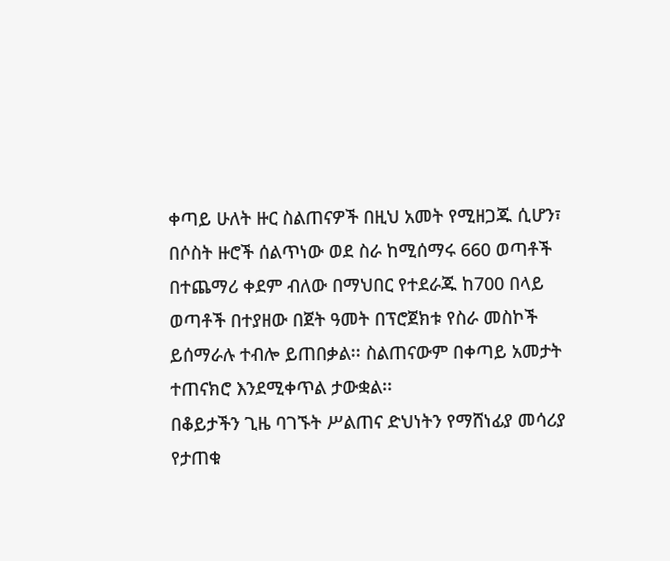ቀጣይ ሁለት ዙር ስልጠናዎች በዚህ አመት የሚዘጋጁ ሲሆን፣ በሶስት ዙሮች ሰልጥነው ወደ ስራ ከሚሰማሩ 660 ወጣቶች በተጨማሪ ቀደም ብለው በማህበር የተደራጁ ከ700 በላይ ወጣቶች በተያዘው በጀት ዓመት በፕሮጀክቱ የስራ መስኮች ይሰማራሉ ተብሎ ይጠበቃል፡፡ ስልጠናውም በቀጣይ አመታት ተጠናክሮ እንደሚቀጥል ታውቋል፡፡
በቆይታችን ጊዜ ባገኙት ሥልጠና ድህነትን የማሸነፊያ መሳሪያ የታጠቁ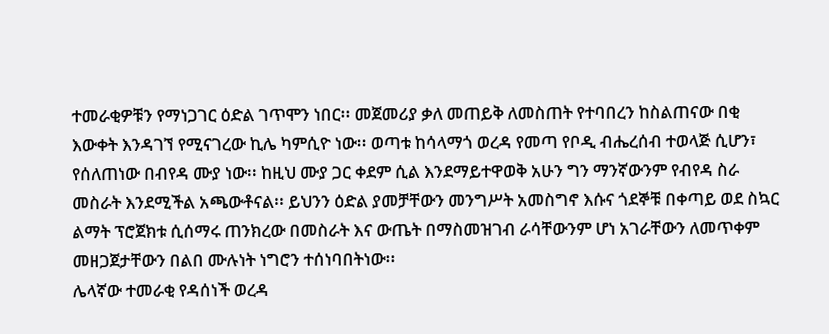ተመራቂዎቹን የማነጋገር ዕድል ገጥሞን ነበር፡፡ መጀመሪያ ቃለ መጠይቅ ለመስጠት የተባበረን ከስልጠናው በቂ እውቀት እንዳገኘ የሚናገረው ኪሌ ካምሲዮ ነው፡፡ ወጣቱ ከሳላማጎ ወረዳ የመጣ የቦዲ ብሔረሰብ ተወላጅ ሲሆን፣ የሰለጠነው በብየዳ ሙያ ነው፡፡ ከዚህ ሙያ ጋር ቀደም ሲል እንደማይተዋወቅ አሁን ግን ማንኛውንም የብየዳ ስራ መስራት እንደሚችል አጫውቶናል፡፡ ይህንን ዕድል ያመቻቸውን መንግሥት አመስግኖ እሱና ጎደኞቹ በቀጣይ ወደ ስኳር ልማት ፕሮጀክቱ ሲሰማሩ ጠንክረው በመስራት እና ውጤት በማስመዝገብ ራሳቸውንም ሆነ አገራቸውን ለመጥቀም መዘጋጀታቸውን በልበ ሙሉነት ነግሮን ተሰነባበትነው፡፡
ሌላኛው ተመራቂ የዳሰነች ወረዳ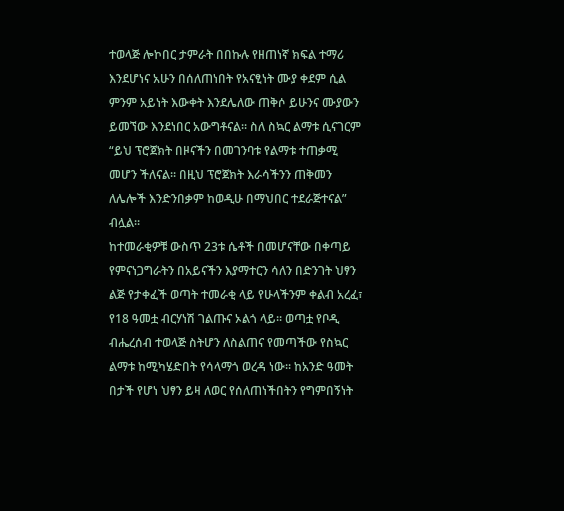ተወላጅ ሎኮበር ታምራት በበኩሉ የዘጠነኛ ክፍል ተማሪ እንደሆነና አሁን በሰለጠነበት የአናፂነት ሙያ ቀደም ሲል ምንም አይነት እውቀት እንደሌለው ጠቅሶ ይሁንና ሙያውን ይመኘው እንደነበር አውግቶናል፡፡ ስለ ስኳር ልማቱ ሲናገርም “ይህ ፕሮጀክት በዞናችን በመገንባቱ የልማቱ ተጠቃሚ መሆን ችለናል፡፡ በዚህ ፕሮጀክት እራሳችንን ጠቅመን ለሌሎች እንድንበቃም ከወዲሁ በማህበር ተደራጅተናል” ብሏል፡፡
ከተመራቂዎቹ ውስጥ 23ቱ ሴቶች በመሆናቸው በቀጣይ የምናነጋግራትን በአይናችን እያማተርን ሳለን በድንገት ህፃን ልጅ የታቀፈች ወጣት ተመራቂ ላይ የሁላችንም ቀልብ አረፈ፣ የ18 ዓመቷ ብርሃነሽ ገልጡና ኦልጎ ላይ፡፡ ወጣቷ የቦዲ ብሔረሰብ ተወላጅ ስትሆን ለስልጠና የመጣችው የስኳር ልማቱ ከሚካሄድበት የሳላማጎ ወረዳ ነው፡፡ ከአንድ ዓመት በታች የሆነ ህፃን ይዛ ለወር የሰለጠነችበትን የግምበኝነት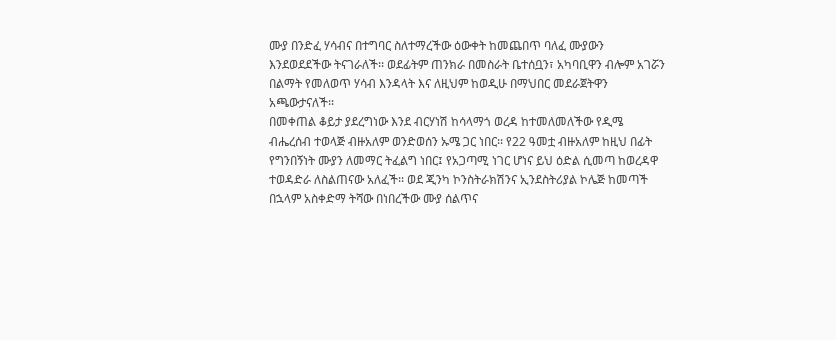ሙያ በንድፈ ሃሳብና በተግባር ስለተማረችው ዕውቀት ከመጨበጥ ባለፈ ሙያውን እንደወደደችው ትናገራለች፡፡ ወደፊትም ጠንክራ በመስራት ቤተሰቧን፣ አካባቢዋን ብሎም አገሯን በልማት የመለወጥ ሃሳብ እንዳላት እና ለዚህም ከወዲሁ በማህበር መደራጀትዋን አጫውታናለች፡፡
በመቀጠል ቆይታ ያደረግነው እንደ ብርሃነሽ ከሳላማጎ ወረዳ ከተመለመለችው የዲሜ ብሔረሰብ ተወላጅ ብዙአለም ወንድወሰን ኡሜ ጋር ነበር፡፡ የ22 ዓመቷ ብዙአለም ከዚህ በፊት የግንበኝነት ሙያን ለመማር ትፈልግ ነበር፤ የአጋጣሚ ነገር ሆነና ይህ ዕድል ሲመጣ ከወረዳዋ ተወዳድራ ለስልጠናው አለፈች፡፡ ወደ ጂንካ ኮንስትራክሽንና ኢንደስትሪያል ኮሌጅ ከመጣች በኋላም አስቀድማ ትሻው በነበረችው ሙያ ሰልጥና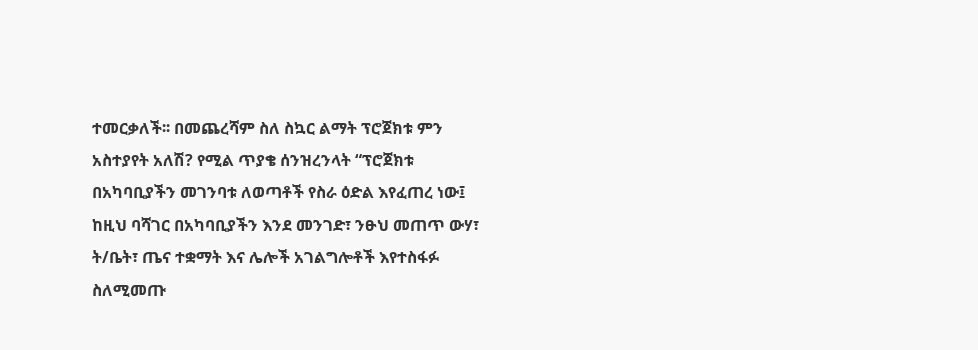ተመርቃለች፡፡ በመጨረሻም ስለ ስኳር ልማት ፕሮጀክቱ ምን አስተያየት አለሽ? የሚል ጥያቄ ሰንዝረንላት “ፕሮጀክቱ በአካባቢያችን መገንባቱ ለወጣቶች የስራ ዕድል እየፈጠረ ነው፤ ከዚህ ባሻገር በአካባቢያችን እንደ መንገድ፣ ንፁህ መጠጥ ውሃ፣ ት/ቤት፣ ጤና ተቋማት እና ሌሎች አገልግሎቶች እየተስፋፉ ስለሚመጡ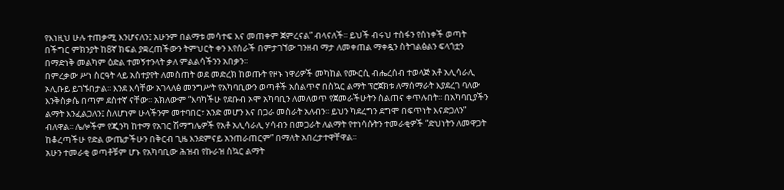የእነዚህ ሁሉ ተጠቃሚ እንሆናለን፤ አሁንም በልማቱ መሳተፍ እና መጠቀም ጀምረናል” ብላናለች፡፡ ይህች ብሩህ ተስፋን የሰነቀች ወጣት በችግር ምክንያት ከ8ኛ ክፍል ያቋረጠችውን ትምህርት ቀን እየሰራች በምታገኘው ገንዘብ ማታ ለመቀጠል ማቀዷን ስትገልፅልን ፍላጎቷን በማድነቅ መልካም ዕድል ተመኝተንላት ቃለ ምልልሳችንን አበቃን፡፡
በምረቃው ሥነ ስርዓት ላይ አስተያየት ለመስጠት ወደ መድረክ ከወጡት የዞኑ ነዋሪዎች መካከል የሙርሲ ብሔረሰብ ተወላጅ አቶ አሊሳራሊ ኦሊቡይ ይገኙበታል፡፡ እንደ እሳቸው አገላለፅ መንግሥት የአካባቢውን ወጣቶች አሰልጥኖ በስኳር ልማት ፕሮጀክቱ ለማሰማራት እያደረገ ባለው እንቅስቃሴ በጣም ደስተኛ ናቸው፡፡ አክለውም “እባካችሁ የደቡብ ኦሞ አካባቢን ለመለወጥ የጀመራችሁትን ስልጠና ቀጥሉበት፡፡ በአካባቢያችን ልማት እንፈልጋለን፤ ስለሆነም ሁላችንም መተባበር፣ አንድ መሆን እና በጋራ መስራት አለብን፡፡ ይህን ካደረግን ደግሞ በፍጥነት እናድጋለን” ብለዋል፡፡ ሌሎችም የጂንካ ከተማ የአገር ሽማግሌዎች የአቶ አሊሳራሊ ሃሳብን በመጋራት ለልማት የተነሳሱትን ተመራቂዎች “ድህነትን ለመዋጋት ከቆረጣችሁ የድል ውጤታችሁን በቅርብ ጊዜ እንደምናይ አንጠራጠርም” በማለት አበረታተዋቸዋል፡፡
አሁን ተመራቂ ወጣቶቹም ሆኑ የአካባቢው ሕዝብ የኩራዝ ስኳር ልማት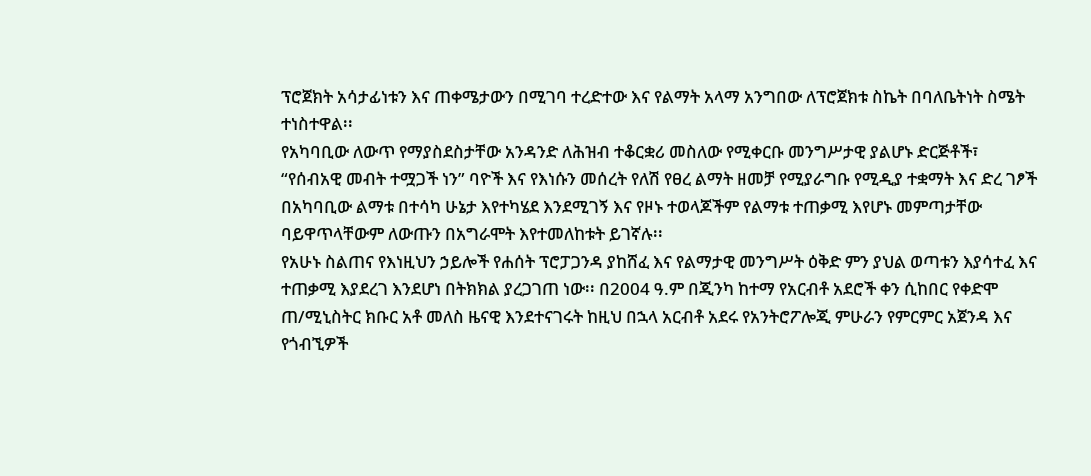ፕሮጀክት አሳታፊነቱን እና ጠቀሜታውን በሚገባ ተረድተው እና የልማት አላማ አንግበው ለፕሮጀክቱ ስኬት በባለቤትነት ስሜት ተነስተዋል፡፡
የአካባቢው ለውጥ የማያስደስታቸው አንዳንድ ለሕዝብ ተቆርቋሪ መስለው የሚቀርቡ መንግሥታዊ ያልሆኑ ድርጅቶች፣ “የሰብአዊ መብት ተሟጋች ነን” ባዮች እና የእነሱን መሰረት የለሽ የፀረ ልማት ዘመቻ የሚያራግቡ የሚዲያ ተቋማት እና ድረ ገፆች በአካባቢው ልማቱ በተሳካ ሁኔታ እየተካሄደ እንደሚገኝ እና የዞኑ ተወላጆችም የልማቱ ተጠቃሚ እየሆኑ መምጣታቸው ባይዋጥላቸውም ለውጡን በአግራሞት እየተመለከቱት ይገኛሉ፡፡
የአሁኑ ስልጠና የእነዚህን ኃይሎች የሐሰት ፕሮፓጋንዳ ያከሸፈ እና የልማታዊ መንግሥት ዕቅድ ምን ያህል ወጣቱን እያሳተፈ እና ተጠቃሚ እያደረገ እንደሆነ በትክክል ያረጋገጠ ነው፡፡ በ2004 ዓ.ም በጂንካ ከተማ የአርብቶ አደሮች ቀን ሲከበር የቀድሞ ጠ/ሚኒስትር ክቡር አቶ መለስ ዜናዊ እንደተናገሩት ከዚህ በኋላ አርብቶ አደሩ የአንትሮፖሎጂ ምሁራን የምርምር አጀንዳ እና የጎብኚዎች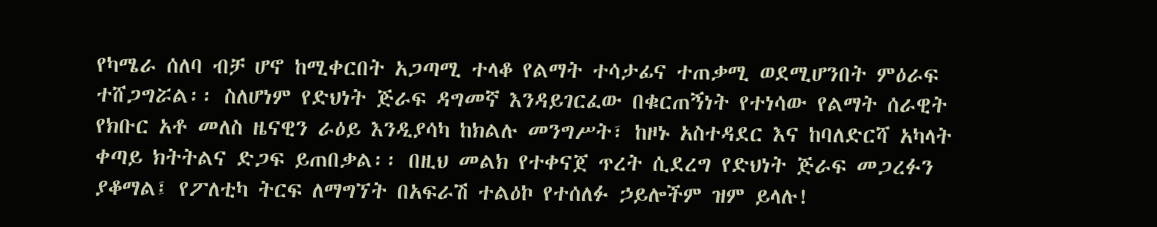የካሜራ ሰለባ ብቻ ሆኖ ከሚቀርበት አጋጣሚ ተላቆ የልማት ተሳታፊና ተጠቃሚ ወደሚሆንበት ምዕራፍ ተሸጋግሯል፡፡ ስለሆነም የድህነት ጅራፍ ዳግመኛ እንዳይገርፈው በቁርጠኝነት የተነሳው የልማት ሰራዊት የክቡር አቶ መለስ ዜናዊን ራዕይ እንዲያሳካ ከክልሉ መንግሥት፣ ከዞኑ አስተዳደር እና ከባለድርሻ አካላት ቀጣይ ክትትልና ድጋፍ ይጠበቃል፡፡ በዚህ መልክ የተቀናጀ ጥረት ሲደረግ የድህነት ጅራፍ መጋረፉን ያቆማል፤ የፖለቲካ ትርፍ ለማግኘት በአፍራሽ ተልዕኮ የተሰለፉ ኃይሎችም ዝም ይላሉ!